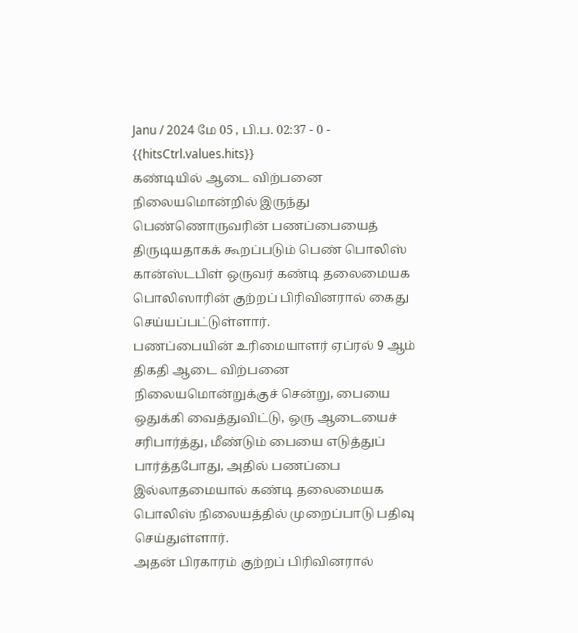Janu / 2024 மே 05 , பி.ப. 02:37 - 0 - {{hitsCtrl.values.hits}}
கண்டியில் ஆடை விற்பனை நிலையமொன்றில் இருந்து பெண்ணொருவரின் பணப்பையைத் திருடியதாகக் கூறப்படும் பெண் பொலிஸ் கான்ஸ்டபிள் ஒருவர் கண்டி தலைமையக பொலிஸாரின் குற்றப் பிரிவினரால் கைது செய்யப்பட்டுள்ளார்.
பணப்பையின் உரிமையாளர் ஏப்ரல் 9 ஆம் திகதி ஆடை விற்பனை நிலையமொன்றுக்குச் சென்று, பையை ஒதுக்கி வைத்துவிட்டு, ஒரு ஆடையைச் சரிபார்த்து, மீண்டும் பையை எடுத்துப் பார்த்தபோது, அதில் பணப்பை இல்லாதமையால் கண்டி தலைமையக பொலிஸ் நிலையத்தில் முறைப்பாடு பதிவு செய்துள்ளார்.
அதன் பிரகாரம் குற்றப் பிரிவினரால்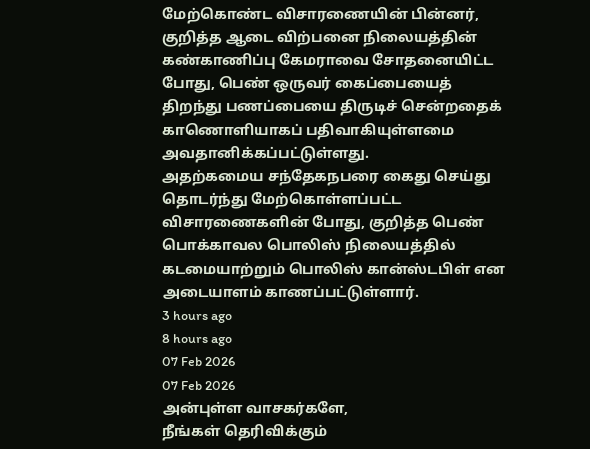மேற்கொண்ட விசாரணையின் பின்னர், குறித்த ஆடை விற்பனை நிலையத்தின் கண்காணிப்பு கேமராவை சோதனையிட்ட போது, பெண் ஒருவர் கைப்பையைத் திறந்து பணப்பையை திருடிச் சென்றதைக் காணொளியாகப் பதிவாகியுள்ளமை அவதானிக்கப்பட்டுள்ளது.
அதற்கமைய சந்தேகநபரை கைது செய்து தொடர்ந்து மேற்கொள்ளப்பட்ட விசாரணைகளின் போது, குறித்த பெண் பொக்காவல பொலிஸ் நிலையத்தில் கடமையாற்றும் பொலிஸ் கான்ஸ்டபிள் என அடையாளம் காணப்பட்டுள்ளார்.
3 hours ago
8 hours ago
07 Feb 2026
07 Feb 2026
அன்புள்ள வாசகர்களே,
நீங்கள் தெரிவிக்கும்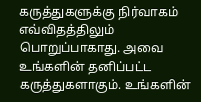கருத்துகளுக்கு நிர்வாகம் எவ்விதத்திலும் பொறுப்பாகாது. அவை உங்களின் தனிப்பட்ட கருத்துகளாகும். உங்களின்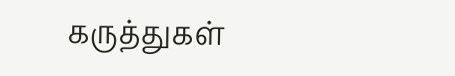கருத்துகள்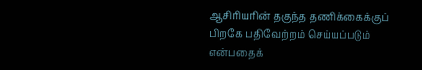ஆசிரியரின் தகுந்த தணிக்கைக்குப் பிறகே பதிவேற்றம் செய்யப்படும் என்பதைக்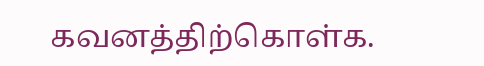கவனத்திற்கொள்க.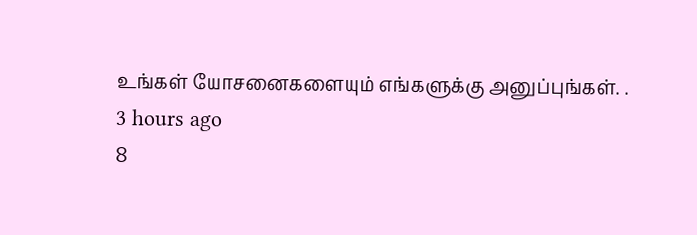உங்கள் யோசனைகளையும் எங்களுக்கு அனுப்புங்கள். .
3 hours ago
8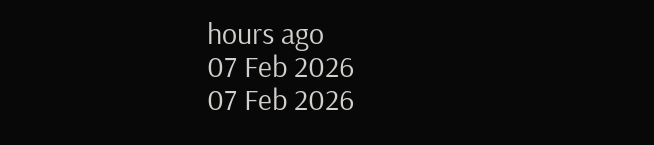hours ago
07 Feb 2026
07 Feb 2026